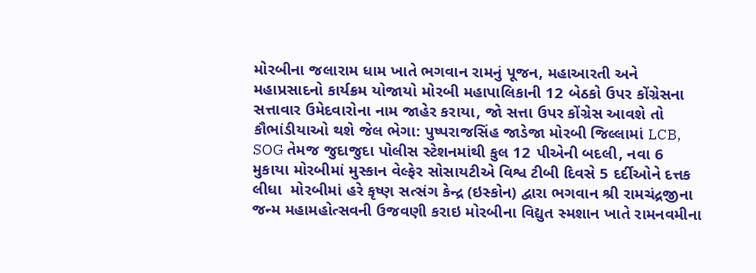મોરબીના જલારામ ધામ ખાતે ભગવાન રામનું પૂજન, મહાઆરતી અને મહાપ્રસાદનો કાર્યક્રમ યોજાયો મોરબી મહાપાલિકાની 12 બેઠકો ઉપર કોંગ્રેસના સત્તાવાર ઉમેદવારોના નામ જાહેર કરાયા, જો સત્તા ઉપર કોંગ્રેસ આવશે તો કૌભાંડીયાઓ થશે જેલ ભેગા: પુષ્પરાજસિંહ જાડેજા મોરબી જિલ્લામાં LCB, SOG તેમજ જુદાજુદા પોલીસ સ્ટેશનમાંથી કુલ 12 પીએની બદલી, નવા 6 મુકાયા મોરબીમાં મુસ્કાન વેલ્ફેર સોસાયટીએ વિશ્વ ટીબી દિવસે 5 દર્દીઓને દત્તક લીધા  મોરબીમાં હરે કૃષ્ણ સત્સંગ કેન્દ્ર (ઇસ્કોન) દ્વારા ભગવાન શ્રી રામચંદ્રજીના જન્મ મહામહોત્સવની ઉજવણી કરાઇ મોરબીના વિદ્યુત સ્મશાન ખાતે રામનવમીના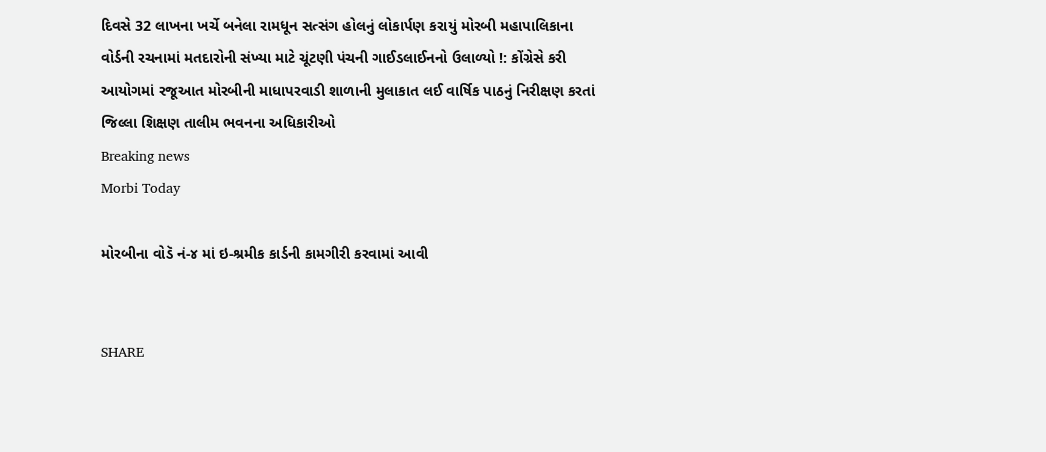દિવસે 32 લાખના ખર્ચે બનેલા રામધૂન સત્સંગ હોલનું લોકાર્પણ કરાયું મોરબી મહાપાલિકાના વોર્ડની રચનામાં મતદારોની સંખ્યા માટે ચૂંટણી પંચની ગાઈડલાઈનનો ઉલાળ્યો !: કોંગ્રેસે કરી આયોગમાં રજૂઆત મોરબીની માધાપરવાડી શાળાની મુલાકાત લઈ વાર્ષિક પાઠનું નિરીક્ષણ કરતાં જિલ્લા શિક્ષણ તાલીમ ભવનના અધિકારીઓ
Breaking news
Morbi Today

મોરબીના વોડૅ નં-૪ માં ઇ-શ્રમીક કાર્ડની કામગીરી કરવામાં આવી


SHARE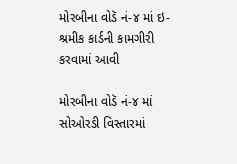મોરબીના વોડૅ નં-૪ માં ઇ-શ્રમીક કાર્ડની કામગીરી કરવામાં આવી

મોરબીના વોડૅ નં-૪ માં સોઓરડી વિસ્તારમાં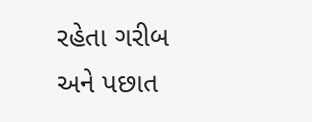રહેતા ગરીબ અને પછાત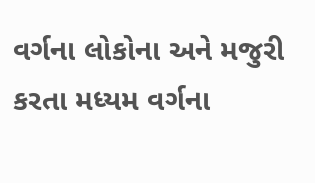વર્ગના લોકોના અને મજુરી કરતા મધ્યમ વર્ગના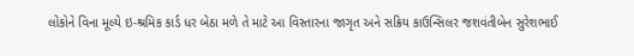લોકોને વિના મૂલ્યે ઇ-શ્રમિક કાર્ડ ધર બેઠા મળે તે માટે આ વિસ્તારના જાગૃત અને સક્રિય કાઉન્સિલર જશવંતીબેન સુરેશભાઈ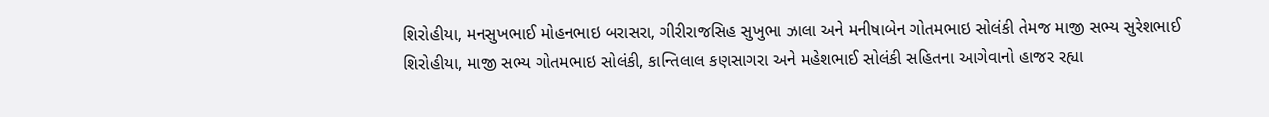શિરોહીયા, મનસુખભાઈ મોહનભાઇ બરાસરા, ગીરીરાજસિહ સુખુભા ઝાલા અને મનીષાબેન ગોતમભાઇ સોલંકી તેમજ માજી સભ્ય સુરેશભાઈ શિરોહીયા, માજી સભ્ય ગોતમભાઇ સોલંકી, કાન્તિલાલ કણસાગરા અને મહેશભાઈ સોલંકી સહિતના આગેવાનો હાજર રહ્યા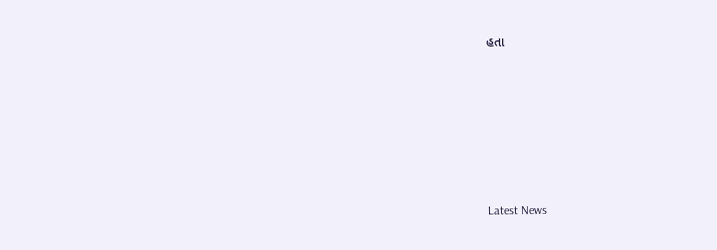હતા






Latest News